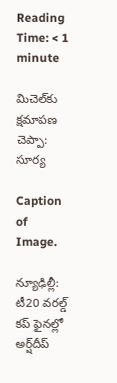Reading Time: < 1 minute

మిచెల్‌‌కు క్షమాపణ చెప్పా: సూర్య

Caption of Image.

న్యూఢిల్లీ: టీ20 వరల్డ్‌‌ కప్‌‌ ఫైనల్లో అర్ష్‌‌దీప్‌‌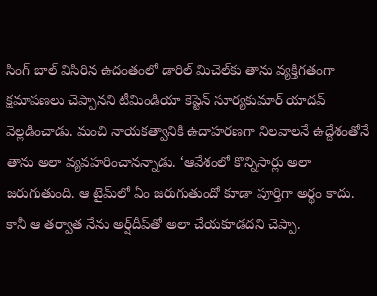సింగ్‌‌ బాల్‌‌ విసిరిన ఉదంతంలో డారిల్‌‌ మిచెల్‌‌కు తాను వ్యక్తిగతంగా క్షమాపణలు చెప్పానని టీమిండియా కెప్టెన్‌‌ సూర్యకుమార్‌‌ యాదవ్‌‌ వెల్లడించాడు. మంచి నాయకత్వానికి ఉదాహరణగా నిలవాలనే ఉద్దేశంతోనే తాను అలా వ్యవహరించానన్నాడు. ‘ఆవేశంలో కొన్నిసార్లు అలా జరుగుతుంది. ఆ టైమ్‌‌లో ఏం జరుగుతుందో కూడా పూర్తిగా అర్థం కాదు. కానీ ఆ తర్వాత నేను అర్ష్‌‌దీప్‌‌తో అలా చేయకూడదని చెప్పా.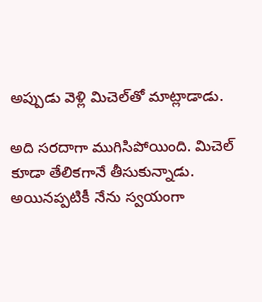అప్పుడు వెళ్లి మిచెల్‌‌తో మాట్లాడాడు.

అది సరదాగా ముగిసిపోయింది. మిచెల్‌‌ కూడా తేలికగానే తీసుకున్నాడు. అయినప్పటికీ నేను స్వయంగా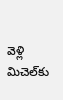వెళ్లి మిచెల్‌‌కు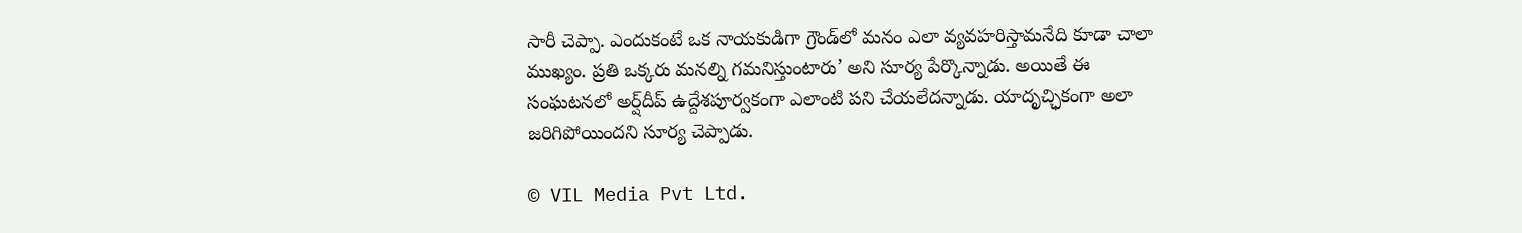సారీ చెప్పా. ఎందుకంటే ఒక నాయకుడిగా గ్రౌండ్‌‌లో మనం ఎలా వ్యవహరిస్తామనేది కూడా చాలా ముఖ్యం. ప్రతి ఒక్కరు మనల్ని గమనిస్తుంటారు’ అని సూర్య పేర్కొన్నాడు. అయితే ఈ సంఘటనలో అర్ష్‌‌దీప్‌‌ ఉద్దేశపూర్వకంగా ఎలాంటి పని చేయలేదన్నాడు. యాదృచ్ఛికంగా అలా జరిగిపోయిందని సూర్య చెప్పాడు.

© VIL Media Pvt Ltd.